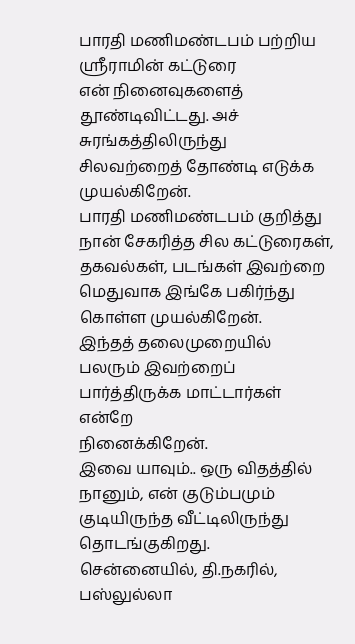பாரதி மணிமண்டபம் பற்றிய ஸ்ரீராமின் கட்டுரை
என் நினைவுகளைத் தூண்டிவிட்டது. அச் சுரங்கத்திலிருந்து
சிலவற்றைத் தோண்டி எடுக்க முயல்கிறேன்.
பாரதி மணிமண்டபம் குறித்து நான் சேகரித்த சில கட்டுரைகள்,
தகவல்கள், படங்கள் இவற்றை மெதுவாக இங்கே பகிர்ந்து கொள்ள முயல்கிறேன்.
இந்தத் தலைமுறையில் பலரும் இவற்றைப் பார்த்திருக்க மாட்டார்கள் என்றே
நினைக்கிறேன்.
இவை யாவும்.. ஒரு விதத்தில் நானும், என் குடும்பமும் குடியிருந்த வீட்டிலிருந்து
தொடங்குகிறது.
சென்னையில், தி.நகரில், பஸ்லுல்லா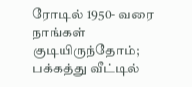ரோடில் 1950- வரை நாங்கள் குடியிருந்தோம்; பக்கத்து வீட்டில்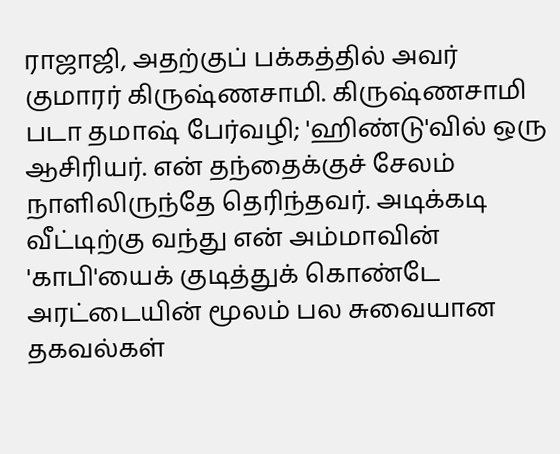ராஜாஜி, அதற்குப் பக்கத்தில் அவர் குமாரர் கிருஷ்ணசாமி. கிருஷ்ணசாமி படா தமாஷ் பேர்வழி; 'ஹிண்டு'வில் ஒரு ஆசிரியர். என் தந்தைக்குச் சேலம் நாளிலிருந்தே தெரிந்தவர். அடிக்கடி வீட்டிற்கு வந்து என் அம்மாவின் 'காபி'யைக் குடித்துக் கொண்டே அரட்டையின் மூலம் பல சுவையான தகவல்கள்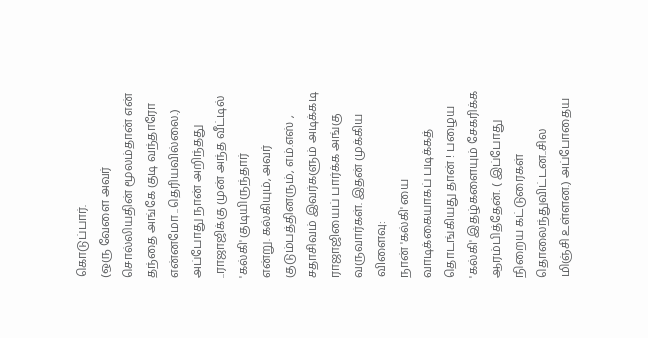கொடுப்பார்.
(ஒரு வேளை அவர் சொல்லியதின் மூலம்தான் என் தந்தை அங்கே குடி வந்தாரோ
என்னமோ ..தெரியவில்லை.)
அப்போது நான் அறிந்தது ..ராஜாஜிக்கு முன் அந்த வீட்டில் 'கல்கி' குடியிருந்தார்
என்று. கல்கியும், அவர் குடும்பத்தினரும், எம்.எஸ் , சதாசிவம் இவர்களும் அடிக்கடி ராஜாஜியைப் பார்க்க அங்கு வருவார்கள். இதன் முக்கிய விளைவு:
நான் 'கல்கி' யை வாடிக்கையாகப் படிக்கத் தொடங்கியது தான் ! பழைய 'கல்கி' இதழ்களையும் சேகரிக்க ஆரம்பித்தேன். ( இப்போது நிறைய கட்டுரைகள் தொலைந்துவிட்டன..சில மிஞ்சி உள்ளன.) அப்போதைய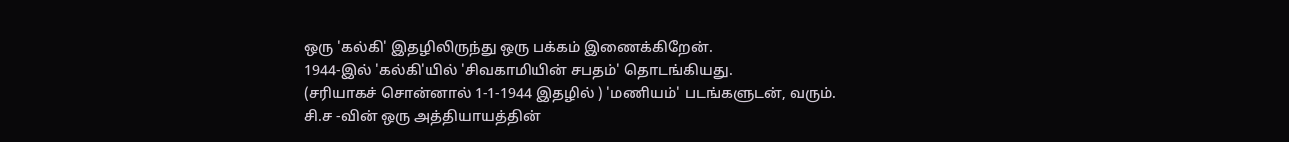ஒரு 'கல்கி' இதழிலிருந்து ஒரு பக்கம் இணைக்கிறேன்.
1944-இல் 'கல்கி'யில் 'சிவகாமியின் சபதம்' தொடங்கியது.
(சரியாகச் சொன்னால் 1-1-1944 இதழில் ) 'மணியம்' படங்களுடன், வரும்.
சி.ச -வின் ஒரு அத்தியாயத்தின்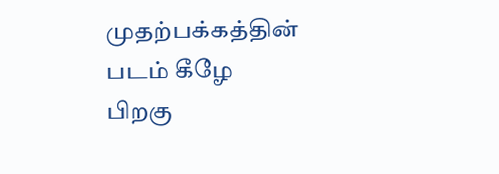முதற்பக்கத்தின் படம் கீழே
பிறகு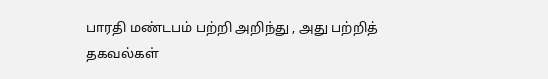பாரதி மண்டபம் பற்றி அறிந்து , அது பற்றித் தகவல்கள்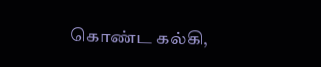கொண்ட கல்கி,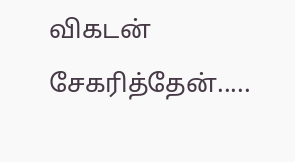விகடன் சேகரித்தேன்.....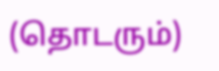(தொடரும்)